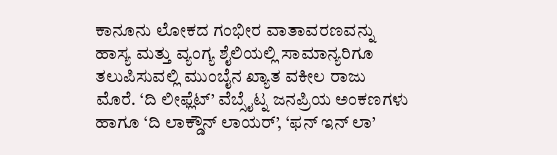ಕಾನೂನು ಲೋಕದ ಗಂಭೀರ ವಾತಾವರಣವನ್ನು ಹಾಸ್ಯ ಮತ್ತು ವ್ಯಂಗ್ಯ ಶೈಲಿಯಲ್ಲಿ ಸಾಮಾನ್ಯರಿಗೂ ತಲುಪಿಸುವಲ್ಲಿ ಮುಂಬೈನ ಖ್ಯಾತ ವಕೀಲ ರಾಜು ಮೊರೆ. ‘ದಿ ಲೀಫ್ಲೆಟ್’ ವೆಬ್ಸೈಟ್ನ ಜನಪ್ರಿಯ ಅಂಕಣಗಳು ಹಾಗೂ ‘ದಿ ಲಾಕ್ಡೌನ್ ಲಾಯರ್’, ‘ಫನ್ ಇನ್ ಲಾ’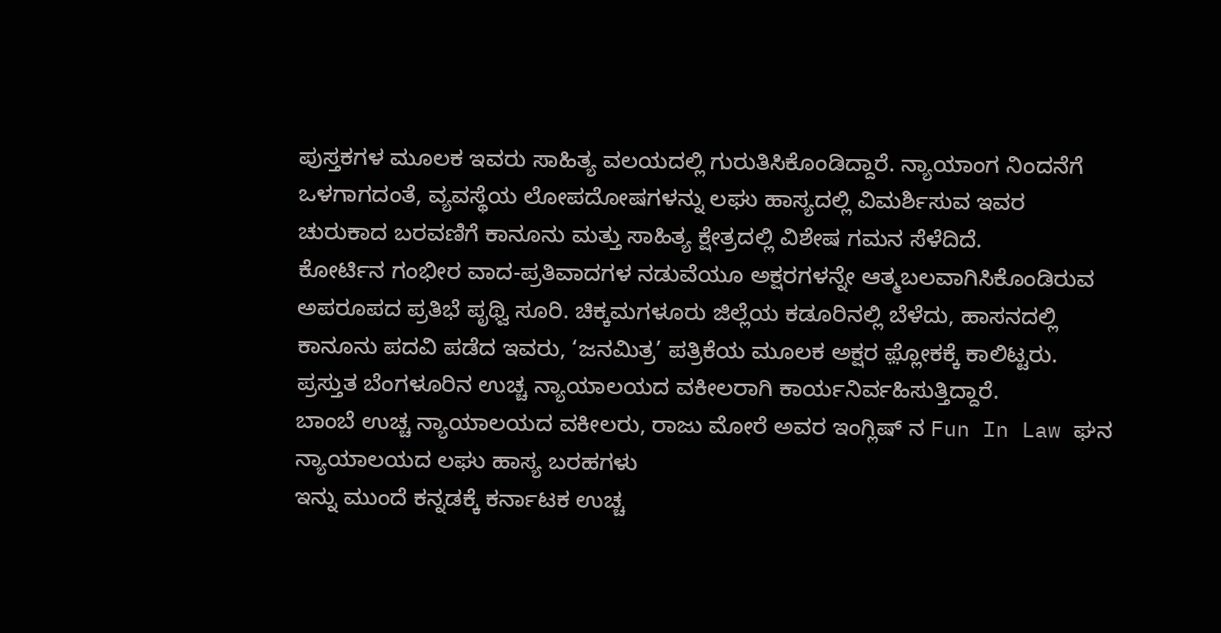ಪುಸ್ತಕಗಳ ಮೂಲಕ ಇವರು ಸಾಹಿತ್ಯ ವಲಯದಲ್ಲಿ ಗುರುತಿಸಿಕೊಂಡಿದ್ದಾರೆ. ನ್ಯಾಯಾಂಗ ನಿಂದನೆಗೆ ಒಳಗಾಗದಂತೆ, ವ್ಯವಸ್ಥೆಯ ಲೋಪದೋಷಗಳನ್ನು ಲಘು ಹಾಸ್ಯದಲ್ಲಿ ವಿಮರ್ಶಿಸುವ ಇವರ ಚುರುಕಾದ ಬರವಣಿಗೆ ಕಾನೂನು ಮತ್ತು ಸಾಹಿತ್ಯ ಕ್ಷೇತ್ರದಲ್ಲಿ ವಿಶೇಷ ಗಮನ ಸೆಳೆದಿದೆ.
ಕೋರ್ಟಿನ ಗಂಭೀರ ವಾದ-ಪ್ರತಿವಾದಗಳ ನಡುವೆಯೂ ಅಕ್ಷರಗಳನ್ನೇ ಆತ್ಮಬಲವಾಗಿಸಿಕೊಂಡಿರುವ ಅಪರೂಪದ ಪ್ರತಿಭೆ ಪೃಥ್ವಿ ಸೂರಿ. ಚಿಕ್ಕಮಗಳೂರು ಜಿಲ್ಲೆಯ ಕಡೂರಿನಲ್ಲಿ ಬೆಳೆದು, ಹಾಸನದಲ್ಲಿ ಕಾನೂನು ಪದವಿ ಪಡೆದ ಇವರು, ‘ಜನಮಿತ್ರ’ ಪತ್ರಿಕೆಯ ಮೂಲಕ ಅಕ್ಷರ ಫ಼್ಲೋಕಕ್ಕೆ ಕಾಲಿಟ್ಟರು. ಪ್ರಸ್ತುತ ಬೆಂಗಳೂರಿನ ಉಚ್ಚ ನ್ಯಾಯಾಲಯದ ವಕೀಲರಾಗಿ ಕಾರ್ಯನಿರ್ವಹಿಸುತ್ತಿದ್ದಾರೆ.
ಬಾಂಬೆ ಉಚ್ಚ ನ್ಯಾಯಾಲಯದ ವಕೀಲರು, ರಾಜು ಮೋರೆ ಅವರ ಇಂಗ್ಲಿಷ್ ನ Fun In Law ಘನ ನ್ಯಾಯಾಲಯದ ಲಘು ಹಾಸ್ಯ ಬರಹಗಳು
ಇನ್ನು ಮುಂದೆ ಕನ್ನಡಕ್ಕೆ ಕರ್ನಾಟಕ ಉಚ್ಚ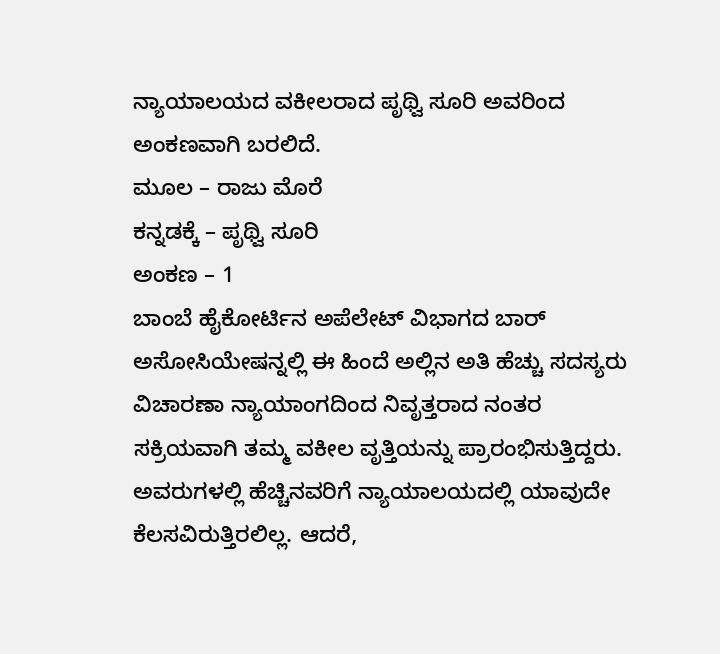ನ್ಯಾಯಾಲಯದ ವಕೀಲರಾದ ಪೃಥ್ವಿ ಸೂರಿ ಅವರಿಂದ ಅಂಕಣವಾಗಿ ಬರಲಿದೆ.
ಮೂಲ – ರಾಜು ಮೊರೆ
ಕನ್ನಡಕ್ಕೆ – ಪೃಥ್ವಿ ಸೂರಿ
ಅಂಕಣ – 1
ಬಾಂಬೆ ಹೈಕೋರ್ಟಿನ ಅಪೆಲೇಟ್ ವಿಭಾಗದ ಬಾರ್ ಅಸೋಸಿಯೇಷನ್ನಲ್ಲಿ ಈ ಹಿಂದೆ ಅಲ್ಲಿನ ಅತಿ ಹೆಚ್ಚು ಸದಸ್ಯರು ವಿಚಾರಣಾ ನ್ಯಾಯಾಂಗದಿಂದ ನಿವೃತ್ತರಾದ ನಂತರ ಸಕ್ರಿಯವಾಗಿ ತಮ್ಮ ವಕೀಲ ವೃತ್ತಿಯನ್ನು ಪ್ರಾರಂಭಿಸುತ್ತಿದ್ದರು. ಅವರುಗಳಲ್ಲಿ ಹೆಚ್ಚಿನವರಿಗೆ ನ್ಯಾಯಾಲಯದಲ್ಲಿ ಯಾವುದೇ ಕೆಲಸವಿರುತ್ತಿರಲಿಲ್ಲ. ಆದರೆ,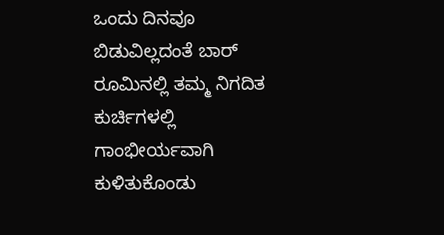ಒಂದು ದಿನವೂ ಬಿಡುವಿಲ್ಲದಂತೆ ಬಾರ್ ರೂಮಿನಲ್ಲಿ ತಮ್ಮ ನಿಗದಿತ ಕುರ್ಚಿಗಳಲ್ಲಿ ಗಾಂಭೀರ್ಯವಾಗಿ ಕುಳಿತುಕೊಂಡು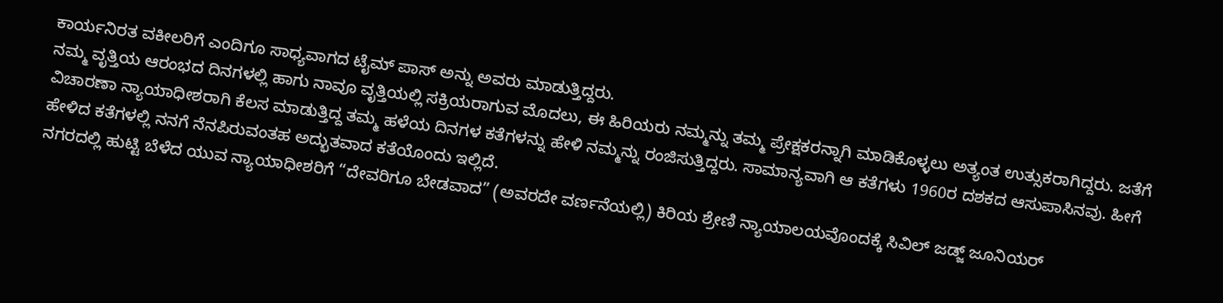ಕಾರ್ಯನಿರತ ವಕೀಲರಿಗೆ ಎಂದಿಗೂ ಸಾಧ್ಯವಾಗದ ಟೈಮ್ ಪಾಸ್ ಅನ್ನು ಅವರು ಮಾಡುತ್ತಿದ್ದರು.
ನಮ್ಮ ವೃತ್ತಿಯ ಆರಂಭದ ದಿನಗಳಲ್ಲಿ ಹಾಗು ನಾವೂ ವೃತ್ತಿಯಲ್ಲಿ ಸಕ್ರಿಯರಾಗುವ ಮೊದಲು, ಈ ಹಿರಿಯರು ನಮ್ಮನ್ನು ತಮ್ಮ ಪ್ರೇಕ್ಷಕರನ್ನಾಗಿ ಮಾಡಿಕೊಳ್ಳಲು ಅತ್ಯಂತ ಉತ್ಸುಕರಾಗಿದ್ದರು. ಜತೆಗೆ ವಿಚಾರಣಾ ನ್ಯಾಯಾಧೀಶರಾಗಿ ಕೆಲಸ ಮಾಡುತ್ತಿದ್ದ ತಮ್ಮ ಹಳೆಯ ದಿನಗಳ ಕತೆಗಳನ್ನು ಹೇಳಿ ನಮ್ಮನ್ನು ರಂಜಿಸುತ್ತಿದ್ದರು. ಸಾಮಾನ್ಯವಾಗಿ ಆ ಕತೆಗಳು 1960ರ ದಶಕದ ಆಸುಪಾಸಿನವು. ಹೀಗೆ ಹೇಳಿದ ಕತೆಗಳಲ್ಲಿ ನನಗೆ ನೆನಪಿರುವಂತಹ ಅದ್ಭುತವಾದ ಕತೆಯೊಂದು ಇಲ್ಲಿದೆ.
ನಗರದಲ್ಲಿ ಹುಟ್ಟಿ ಬೆಳೆದ ಯುವ ನ್ಯಾಯಾಧೀಶರಿಗೆ “ದೇವರಿಗೂ ಬೇಡವಾದ” (ಅವರದೇ ವರ್ಣನೆಯಲ್ಲಿ) ಕಿರಿಯ ಶ್ರೇಣಿ ನ್ಯಾಯಾಲಯವೊಂದಕ್ಕೆ ಸಿವಿಲ್ ಜಡ್ಜ್ ಜೂನಿಯರ್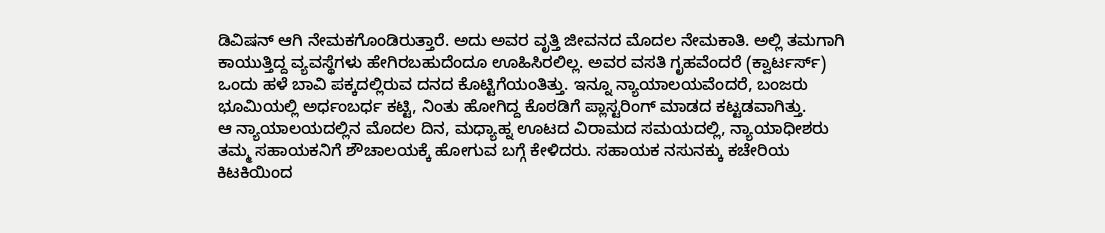ಡಿವಿಷನ್ ಆಗಿ ನೇಮಕಗೊಂಡಿರುತ್ತಾರೆ. ಅದು ಅವರ ವೃತ್ತಿ ಜೀವನದ ಮೊದಲ ನೇಮಕಾತಿ. ಅಲ್ಲಿ ತಮಗಾಗಿ ಕಾಯುತ್ತಿದ್ದ ವ್ಯವಸ್ಥೆಗಳು ಹೇಗಿರಬಹುದೆಂದೂ ಊಹಿಸಿರಲಿಲ್ಲ. ಅವರ ವಸತಿ ಗೃಹವೆಂದರೆ (ಕ್ವಾರ್ಟರ್ಸ್) ಒಂದು ಹಳೆ ಬಾವಿ ಪಕ್ಕದಲ್ಲಿರುವ ದನದ ಕೊಟ್ಟಿಗೆಯಂತಿತ್ತು. ಇನ್ನೂ ನ್ಯಾಯಾಲಯವೆಂದರೆ, ಬಂಜರು ಭೂಮಿಯಲ್ಲಿ ಅರ್ಧಂಬರ್ಧ ಕಟ್ಟಿ, ನಿಂತು ಹೋಗಿದ್ದ ಕೊಠಡಿಗೆ ಪ್ಲಾಸ್ಟರಿಂಗ್ ಮಾಡದ ಕಟ್ಟಡವಾಗಿತ್ತು.
ಆ ನ್ಯಾಯಾಲಯದಲ್ಲಿನ ಮೊದಲ ದಿನ, ಮಧ್ಯಾಹ್ನ ಊಟದ ವಿರಾಮದ ಸಮಯದಲ್ಲಿ, ನ್ಯಾಯಾಧೀಶರು ತಮ್ಮ ಸಹಾಯಕನಿಗೆ ಶೌಚಾಲಯಕ್ಕೆ ಹೋಗುವ ಬಗ್ಗೆ ಕೇಳಿದರು. ಸಹಾಯಕ ನಸುನಕ್ಕು ಕಚೇರಿಯ ಕಿಟಕಿಯಿಂದ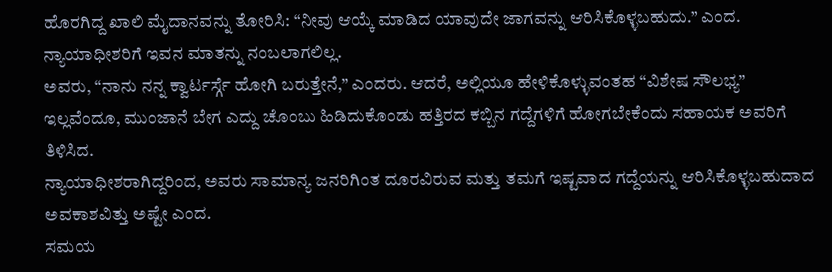ಹೊರಗಿದ್ದ ಖಾಲಿ ಮೈದಾನವನ್ನು ತೋರಿಸಿ: “ನೀವು ಆಯ್ಕೆ ಮಾಡಿದ ಯಾವುದೇ ಜಾಗವನ್ನು ಆರಿಸಿಕೊಳ್ಳಬಹುದು.” ಎಂದ.
ನ್ಯಾಯಾಧೀಶರಿಗೆ ಇವನ ಮಾತನ್ನು ನಂಬಲಾಗಲಿಲ್ಲ.
ಅವರು, “ನಾನು ನನ್ನ ಕ್ವಾರ್ಟರ್ಸ್ಗೆ ಹೋಗಿ ಬರುತ್ತೇನೆ,” ಎಂದರು. ಆದರೆ, ಅಲ್ಲಿಯೂ ಹೇಳಿಕೊಳ್ಳುವಂತಹ “ವಿಶೇಷ ಸೌಲಭ್ಯ” ಇಲ್ಲವೆಂದೂ, ಮುಂಜಾನೆ ಬೇಗ ಎದ್ದು ಚೊಂಬು ಹಿಡಿದುಕೊಂಡು ಹತ್ತಿರದ ಕಬ್ಬಿನ ಗದ್ದೆಗಳಿಗೆ ಹೋಗಬೇಕೆಂದು ಸಹಾಯಕ ಅವರಿಗೆ ತಿಳಿಸಿದ.
ನ್ಯಾಯಾಧೀಶರಾಗಿದ್ದರಿಂದ, ಅವರು ಸಾಮಾನ್ಯ ಜನರಿಗಿಂತ ದೂರವಿರುವ ಮತ್ತು ತಮಗೆ ಇಷ್ಟವಾದ ಗದ್ದೆಯನ್ನು ಆರಿಸಿಕೊಳ್ಳಬಹುದಾದ ಅವಕಾಶವಿತ್ತು ಅಷ್ಟೇ ಎಂದ.
ಸಮಯ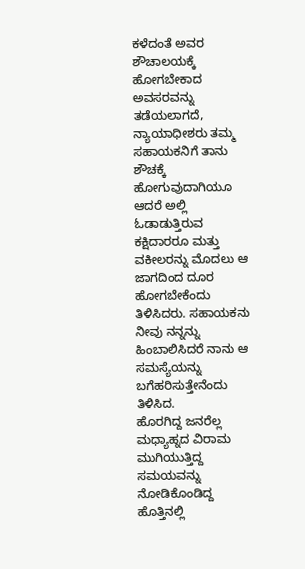ಕಳೆದಂತೆ ಅವರ ಶೌಚಾಲಯಕ್ಕೆ ಹೋಗಬೇಕಾದ ಅವಸರವನ್ನು ತಡೆಯಲಾಗದೆ, ನ್ಯಾಯಾಧೀಶರು ತಮ್ಮ ಸಹಾಯಕನಿಗೆ ತಾನು ಶೌಚಕ್ಕೆ ಹೋಗುವುದಾಗಿಯೂ ಆದರೆ ಅಲ್ಲಿ ಓಡಾಡುತ್ತಿರುವ ಕಕ್ಷಿದಾರರೂ ಮತ್ತು ವಕೀಲರನ್ನು ಮೊದಲು ಆ ಜಾಗದಿಂದ ದೂರ ಹೋಗಬೇಕೆಂದು ತಿಳಿಸಿದರು. ಸಹಾಯಕನು ನೀವು ನನ್ನನ್ನು ಹಿಂಬಾಲಿಸಿದರೆ ನಾನು ಆ ಸಮಸ್ಯೆಯನ್ನು ಬಗೆಹರಿಸುತ್ತೇನೆಂದು ತಿಳಿಸಿದ.
ಹೊರಗಿದ್ದ ಜನರೆಲ್ಲ ಮಧ್ಯಾಹ್ನದ ವಿರಾಮ ಮುಗಿಯುತ್ತಿದ್ದ ಸಮಯವನ್ನು ನೋಡಿಕೊಂಡಿದ್ದ ಹೊತ್ತಿನಲ್ಲಿ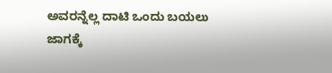ಅವರನ್ನೆಲ್ಲ ದಾಟಿ ಒಂದು ಬಯಲು ಜಾಗಕ್ಕೆ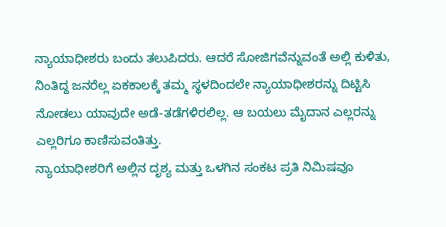ನ್ಯಾಯಾಧೀಶರು ಬಂದು ತಲುಪಿದರು. ಆದರೆ ಸೋಜಿಗವೆನ್ನುವಂತೆ ಅಲ್ಲಿ ಕುಳಿತು, ನಿಂತಿದ್ದ ಜನರೆಲ್ಲ ಏಕಕಾಲಕ್ಕೆ ತಮ್ಮ ಸ್ಥಳದಿಂದಲೇ ನ್ಯಾಯಾಧೀಶರನ್ನು ದಿಟ್ಟಿಸಿ ನೋಡಲು ಯಾವುದೇ ಅಡೆ-ತಡೆಗಳಿರಲಿಲ್ಲ. ಆ ಬಯಲು ಮೈದಾನ ಎಲ್ಲರನ್ನು ಎಲ್ಲರಿಗೂ ಕಾಣಿಸುವಂತಿತ್ತು.
ನ್ಯಾಯಾಧೀಶರಿಗೆ ಅಲ್ಲಿನ ದೃಶ್ಯ ಮತ್ತು ಒಳಗಿನ ಸಂಕಟ ಪ್ರತಿ ನಿಮಿಷವೂ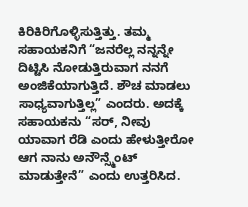ಕಿರಿಕಿರಿಗೊಳ್ಳಿಸುತ್ತಿತ್ತು. ತಮ್ಮ ಸಹಾಯಕನಿಗೆ “ಜನರೆಲ್ಲ ನನ್ನನ್ನೇ ದಿಟ್ಟಿಸಿ ನೋಡುತ್ತಿರುವಾಗ ನನಗೆ ಅಂಜಿಕೆಯಾಗುತ್ತಿದೆ. ಶೌಚ ಮಾಡಲು ಸಾಧ್ಯವಾಗುತ್ತಿಲ್ಲ” ಎಂದರು. ಅದಕ್ಕೆ ಸಹಾಯಕನು “ಸರ್, ನೀವು ಯಾವಾಗ ರೆಡಿ ಎಂದು ಹೇಳುತ್ತೀರೋ ಆಗ ನಾನು ಅನೌನ್ಸ್ಮೆಂಟ್ ಮಾಡುತ್ತೇನೆ” ಎಂದು ಉತ್ತರಿಸಿದ.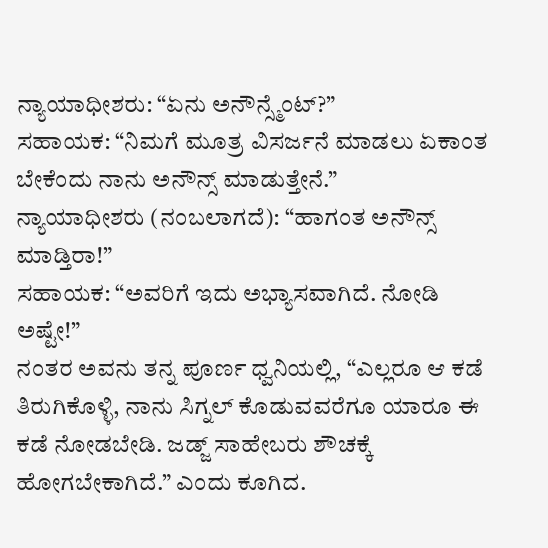ನ್ಯಾಯಾಧೀಶರು: “ಏನು ಅನೌನ್ಸ್ಮೆಂಟ್?”
ಸಹಾಯಕ: “ನಿಮಗೆ ಮೂತ್ರ ವಿಸರ್ಜನೆ ಮಾಡಲು ಏಕಾಂತ ಬೇಕೆಂದು ನಾನು ಅನೌನ್ಸ್ ಮಾಡುತ್ತೇನೆ.”
ನ್ಯಾಯಾಧೀಶರು (ನಂಬಲಾಗದೆ): “ಹಾಗಂತ ಅನೌನ್ಸ್ ಮಾಡ್ತಿರಾ!”
ಸಹಾಯಕ: “ಅವರಿಗೆ ಇದು ಅಭ್ಯಾಸವಾಗಿದೆ. ನೋಡಿ ಅಷ್ಟೇ!”
ನಂತರ ಅವನು ತನ್ನ ಪೂರ್ಣ ಧ್ವನಿಯಲ್ಲಿ, “ಎಲ್ಲರೂ ಆ ಕಡೆ ತಿರುಗಿಕೊಳ್ಳಿ, ನಾನು ಸಿಗ್ನಲ್ ಕೊಡುವವರೆಗೂ ಯಾರೂ ಈ ಕಡೆ ನೋಡಬೇಡಿ. ಜಡ್ಜ್ ಸಾಹೇಬರು ಶೌಚಕ್ಕೆ ಹೋಗಬೇಕಾಗಿದೆ.” ಎಂದು ಕೂಗಿದ.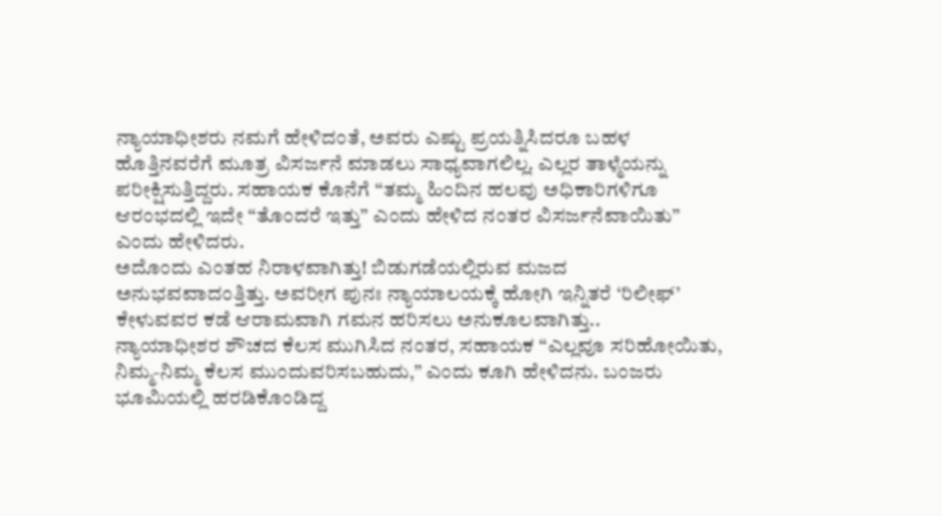ನ್ಯಾಯಾಧೀಶರು ನಮಗೆ ಹೇಳಿದಂತೆ, ಅವರು ಎಷ್ಟು ಪ್ರಯತ್ನಿಸಿದರೂ ಬಹಳ ಹೊತ್ತಿನವರೆಗೆ ಮೂತ್ರ ವಿಸರ್ಜನೆ ಮಾಡಲು ಸಾಧ್ಯವಾಗಲಿಲ್ಲ. ಎಲ್ಲರ ತಾಳ್ಮೆಯನ್ನು ಪರೀಕ್ಷಿಸುತ್ತಿದ್ದರು. ಸಹಾಯಕ ಕೊನೆಗೆ “ತಮ್ಮ ಹಿಂದಿನ ಹಲವು ಅಧಿಕಾರಿಗಳಿಗೂ ಆರಂಭದಲ್ಲಿ ಇದೇ “ತೊಂದರೆ ಇತ್ತು” ಎಂದು ಹೇಳಿದ ನಂತರ ವಿಸರ್ಜನೆವಾಯಿತು” ಎಂದು ಹೇಳಿದರು.
ಅದೊಂದು ಎಂತಹ ನಿರಾಳವಾಗಿತ್ತು! ಬಿಡುಗಡೆಯಲ್ಲಿರುವ ಮಜದ ಅನುಭವವಾದಂತ್ತಿತ್ತು. ಅವರೀಗ ಪುನಃ ನ್ಯಾಯಾಲಯಕ್ಕೆ ಹೋಗಿ ಇನ್ನಿತರೆ ‘ರಿಲೀಫ್’ ಕೇಳುವವರ ಕಡೆ ಆರಾಮವಾಗಿ ಗಮನ ಹರಿಸಲು ಅನುಕೂಲವಾಗಿತ್ತು..
ನ್ಯಾಯಾಧೀಶರ ಶೌಚದ ಕೆಲಸ ಮುಗಿಸಿದ ನಂತರ, ಸಹಾಯಕ “ಎಲ್ಲವೂ ಸರಿಹೋಯಿತು, ನಿಮ್ಮ-ನಿಮ್ಮ ಕೆಲಸ ಮುಂದುವರಿಸಬಹುದು,” ಎಂದು ಕೂಗಿ ಹೇಳಿದನು. ಬಂಜರು ಭೂಮಿಯಲ್ಲಿ ಹರಡಿಕೊಂಡಿದ್ದ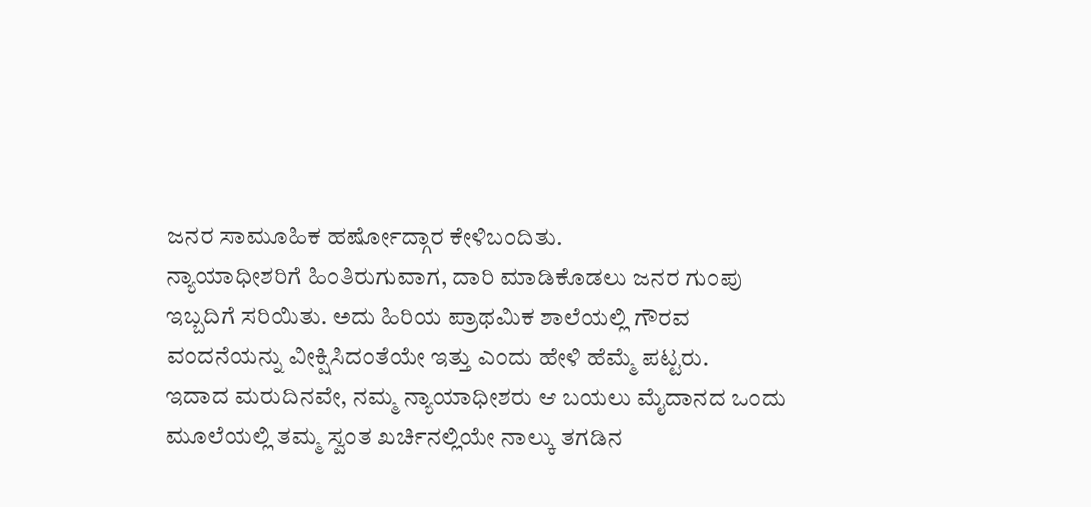ಜನರ ಸಾಮೂಹಿಕ ಹರ್ಷೋದ್ಗಾರ ಕೇಳಿಬಂದಿತು.
ನ್ಯಾಯಾಧೀಶರಿಗೆ ಹಿಂತಿರುಗುವಾಗ, ದಾರಿ ಮಾಡಿಕೊಡಲು ಜನರ ಗುಂಪು ಇಬ್ಬದಿಗೆ ಸರಿಯಿತು. ಅದು ಹಿರಿಯ ಪ್ರಾಥಮಿಕ ಶಾಲೆಯಲ್ಲಿ ಗೌರವ ವಂದನೆಯನ್ನು ವೀಕ್ಷಿಸಿದಂತೆಯೇ ಇತ್ತು ಎಂದು ಹೇಳಿ ಹೆಮ್ಮೆ ಪಟ್ಟರು.
ಇದಾದ ಮರುದಿನವೇ, ನಮ್ಮ ನ್ಯಾಯಾಧೀಶರು ಆ ಬಯಲು ಮೈದಾನದ ಒಂದು ಮೂಲೆಯಲ್ಲಿ ತಮ್ಮ ಸ್ವಂತ ಖರ್ಚಿನಲ್ಲಿಯೇ ನಾಲ್ಕು ತಗಡಿನ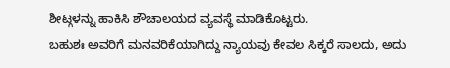ಶೀಟ್ಗಳನ್ನು ಹಾಕಿಸಿ ಶೌಚಾಲಯದ ವ್ಯವಸ್ಥೆ ಮಾಡಿಕೊಟ್ಟರು.
ಬಹುಶಃ ಅವರಿಗೆ ಮನವರಿಕೆಯಾಗಿದ್ದು ನ್ಯಾಯವು ಕೇವಲ ಸಿಕ್ಕರೆ ಸಾಲದು, ಅದು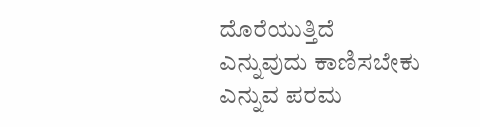ದೊರೆಯುತ್ತಿದೆ ಎನ್ನುವುದು ಕಾಣಿಸಬೇಕು ಎನ್ನುವ ಪರಮ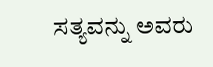ಸತ್ಯವನ್ನು ಅವರು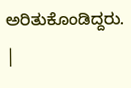ಅರಿತುಕೊಂಡಿದ್ದರು.
|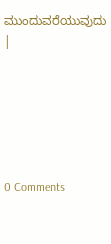ಮುಂದುವರೆಯುವುದು |






0 Comments